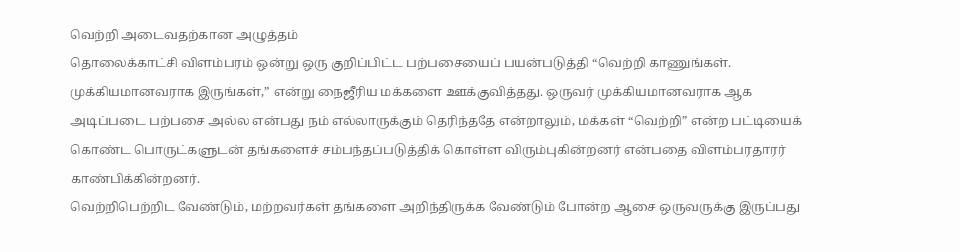வெற்றி அடைவதற்கான அழுத்தம்
தொலைக்காட்சி விளம்பரம் ஒன்று ஒரு குறிப்பிட்ட பற்பசையைப் பயன்படுத்தி “வெற்றி காணுங்கள். முக்கியமானவராக இருங்கள்,” என்று நைஜீரிய மக்களை ஊக்குவித்தது. ஒருவர் முக்கியமானவராக ஆக அடிப்படை பற்பசை அல்ல என்பது நம் எல்லாருக்கும் தெரிந்ததே என்றாலும், மக்கள் “வெற்றி” என்ற பட்டியைக் கொண்ட பொருட்களுடன் தங்களைச் சம்பந்தப்படுத்திக் கொள்ள விரும்புகின்றனர் என்பதை விளம்பரதாரர் காண்பிக்கின்றனர்.
வெற்றிபெற்றிட வேண்டும், மற்றவர்கள் தங்களை அறிந்திருக்க வேண்டும் போன்ற ஆசை ஒருவருக்கு இருப்பது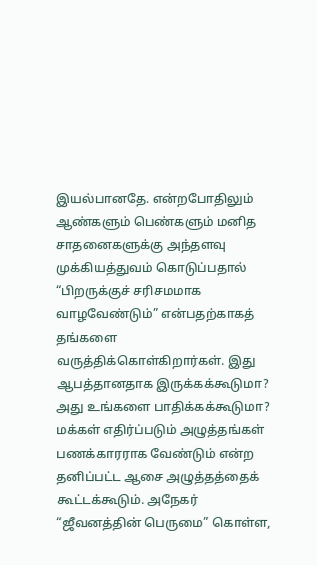இயல்பானதே. என்றபோதிலும் ஆண்களும் பெண்களும் மனித சாதனைகளுக்கு அந்தளவு முக்கியத்துவம் கொடுப்பதால் “பிறருக்குச் சரிசமமாக வாழவேண்டும்” என்பதற்காகத் தங்களை வருத்திக்கொள்கிறார்கள். இது ஆபத்தானதாக இருக்கக்கூடுமா? அது உங்களை பாதிக்கக்கூடுமா?
மக்கள் எதிர்ப்படும் அழுத்தங்கள்
பணக்காரராக வேண்டும் என்ற தனிப்பட்ட ஆசை அழுத்தத்தைக் கூட்டக்கூடும். அநேகர் “ஜீவனத்தின் பெருமை” கொள்ள,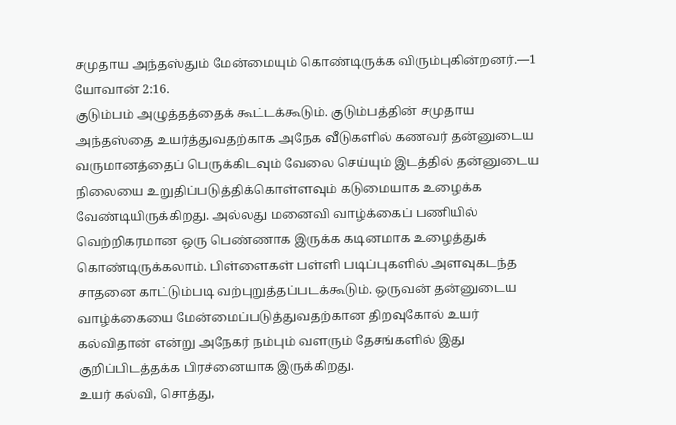சமுதாய அந்தஸ்தும் மேன்மையும் கொண்டிருக்க விரும்புகின்றனர்.—1 யோவான் 2:16.
குடும்பம் அழுத்தத்தைக் கூட்டக்கூடும். குடும்பத்தின் சமுதாய அந்தஸ்தை உயர்த்துவதற்காக அநேக வீடுகளில் கணவர் தன்னுடைய வருமானத்தைப் பெருக்கிடவும் வேலை செய்யும் இடத்தில் தன்னுடைய நிலையை உறுதிப்படுத்திக்கொள்ளவும் கடுமையாக உழைக்க வேண்டியிருக்கிறது. அல்லது மனைவி வாழ்க்கைப் பணியில் வெற்றிகரமான ஒரு பெண்ணாக இருக்க கடினமாக உழைத்துக் கொண்டிருக்கலாம். பிள்ளைகள் பள்ளி படிப்புகளில் அளவுகடந்த சாதனை காட்டும்படி வற்புறுத்தப்படக்கூடும். ஒருவன் தன்னுடைய வாழ்க்கையை மேன்மைப்படுத்துவதற்கான திறவுகோல் உயர் கல்விதான் என்று அநேகர் நம்பும் வளரும் தேசங்களில் இது குறிப்பிடத்தக்க பிரச்னையாக இருக்கிறது.
உயர் கல்வி, சொத்து,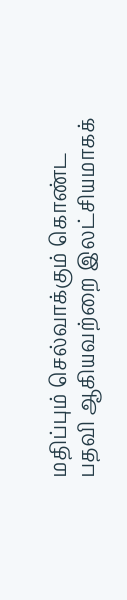மதிப்பும் செல்வாக்கும் கொண்ட பதவி ஆகியவற்றை இலட்சியமாகக்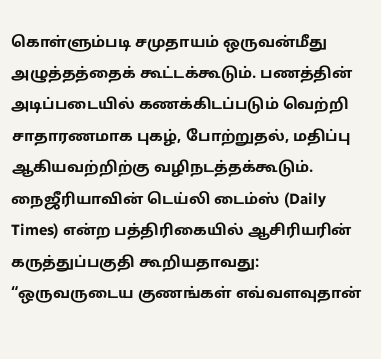கொள்ளும்படி சமுதாயம் ஒருவன்மீது அழுத்தத்தைக் கூட்டக்கூடும். பணத்தின் அடிப்படையில் கணக்கிடப்படும் வெற்றி சாதாரணமாக புகழ், போற்றுதல், மதிப்பு ஆகியவற்றிற்கு வழிநடத்தக்கூடும். நைஜீரியாவின் டெய்லி டைம்ஸ் (Daily Times) என்ற பத்திரிகையில் ஆசிரியரின் கருத்துப்பகுதி கூறியதாவது: “ஒருவருடைய குணங்கள் எவ்வளவுதான்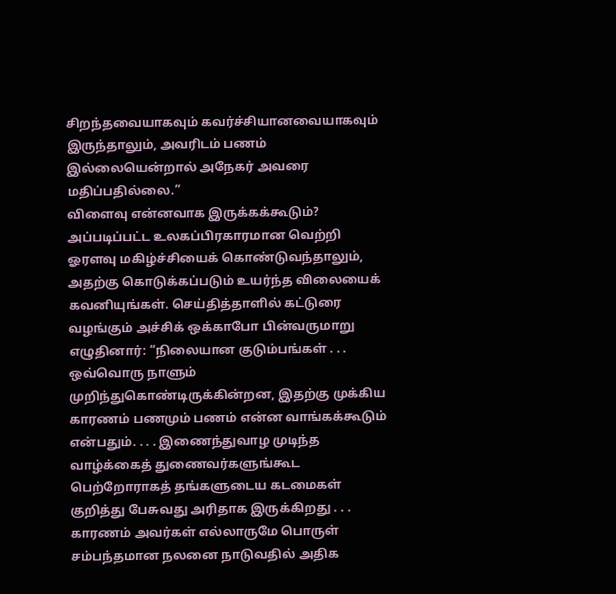சிறந்தவையாகவும் கவர்ச்சியானவையாகவும் இருந்தாலும், அவரிடம் பணம் இல்லையென்றால் அநேகர் அவரை மதிப்பதில்லை.”
விளைவு என்னவாக இருக்கக்கூடும்?
அப்படிப்பட்ட உலகப்பிரகாரமான வெற்றி ஓரளவு மகிழ்ச்சியைக் கொண்டுவந்தாலும், அதற்கு கொடுக்கப்படும் உயர்ந்த விலையைக் கவனியுங்கள். செய்தித்தாளில் கட்டுரை வழங்கும் அச்சிக் ஒக்காபோ பின்வருமாறு எழுதினார்: “நிலையான குடும்பங்கள் . . . ஒவ்வொரு நாளும் முறிந்துகொண்டிருக்கின்றன, இதற்கு முக்கிய காரணம் பணமும் பணம் என்ன வாங்கக்கூடும் என்பதும். . . . இணைந்துவாழ முடிந்த வாழ்க்கைத் துணைவர்களுங்கூட பெற்றோராகத் தங்களுடைய கடமைகள் குறித்து பேசுவது அரிதாக இருக்கிறது . . . காரணம் அவர்கள் எல்லாருமே பொருள் சம்பந்தமான நலனை நாடுவதில் அதிக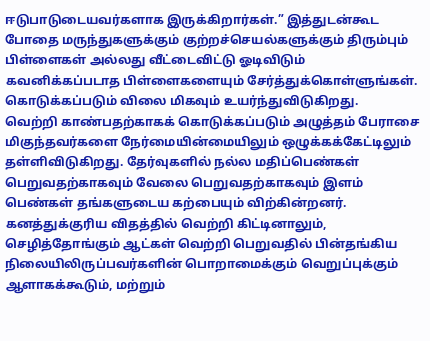ஈடுபாடுடையவர்களாக இருக்கிறார்கள்.” இத்துடன்கூட போதை மருந்துகளுக்கும் குற்றச்செயல்களுக்கும் திரும்பும் பிள்ளைகள் அல்லது வீட்டைவிட்டு ஓடிவிடும் கவனிக்கப்படாத பிள்ளைகளையும் சேர்த்துக்கொள்ளுங்கள். கொடுக்கப்படும் விலை மிகவும் உயர்ந்துவிடுகிறது.
வெற்றி காண்பதற்காகக் கொடுக்கப்படும் அழுத்தம் பேராசை மிகுந்தவர்களை நேர்மையின்மையிலும் ஒழுக்கக்கேட்டிலும் தள்ளிவிடுகிறது. தேர்வுகளில் நல்ல மதிப்பெண்கள் பெறுவதற்காகவும் வேலை பெறுவதற்காகவும் இளம் பெண்கள் தங்களுடைய கற்பையும் விற்கின்றனர். கனத்துக்குரிய விதத்தில் வெற்றி கிட்டினாலும், செழித்தோங்கும் ஆட்கள் வெற்றி பெறுவதில் பின்தங்கிய நிலையிலிருப்பவர்களின் பொறாமைக்கும் வெறுப்புக்கும் ஆளாகக்கூடும், மற்றும்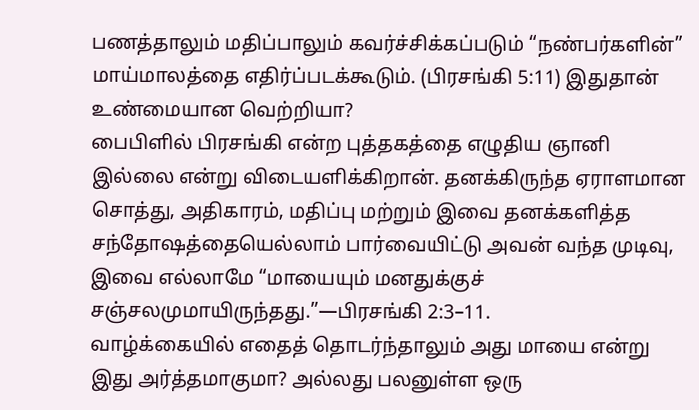பணத்தாலும் மதிப்பாலும் கவர்ச்சிக்கப்படும் “நண்பர்களின்” மாய்மாலத்தை எதிர்ப்படக்கூடும். (பிரசங்கி 5:11) இதுதான் உண்மையான வெற்றியா?
பைபிளில் பிரசங்கி என்ற புத்தகத்தை எழுதிய ஞானி இல்லை என்று விடையளிக்கிறான். தனக்கிருந்த ஏராளமான சொத்து, அதிகாரம், மதிப்பு மற்றும் இவை தனக்களித்த சந்தோஷத்தையெல்லாம் பார்வையிட்டு அவன் வந்த முடிவு, இவை எல்லாமே “மாயையும் மனதுக்குச் சஞ்சலமுமாயிருந்தது.”—பிரசங்கி 2:3–11.
வாழ்க்கையில் எதைத் தொடர்ந்தாலும் அது மாயை என்று இது அர்த்தமாகுமா? அல்லது பலனுள்ள ஒரு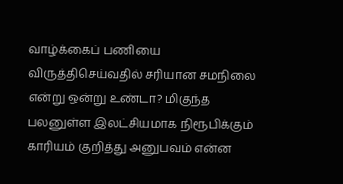வாழ்க்கைப் பணியை விருத்திசெய்வதில் சரியான சமநிலை என்று ஒன்று உண்டா? மிகுந்த பலனுள்ள இலட்சியமாக நிரூபிக்கும் காரியம் குறித்து அனுபவம் என்ன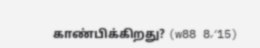காண்பிக்கிறது? (w88 8⁄15)